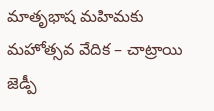మాతృభాష మహిమకు మహోత్సవ వేదిక – చాట్రాయి జెడ్పీ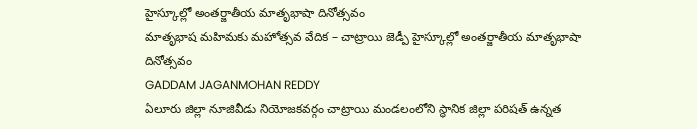హైస్కూల్లో అంతర్జాతీయ మాతృభాషా దినోత్సవం
మాతృభాష మహిమకు మహోత్సవ వేదిక – చాట్రాయి జెడ్పీ హైస్కూల్లో అంతర్జాతీయ మాతృభాషా దినోత్సవం
GADDAM JAGANMOHAN REDDY
ఏలూరు జిల్లా నూజివీడు నియోజకవర్గం చాట్రాయి మండలంలోని స్థానిక జిల్లా పరిషత్ ఉన్నత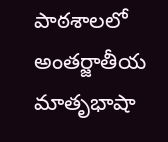పాఠశాలలో అంతర్జాతీయ మాతృభాషా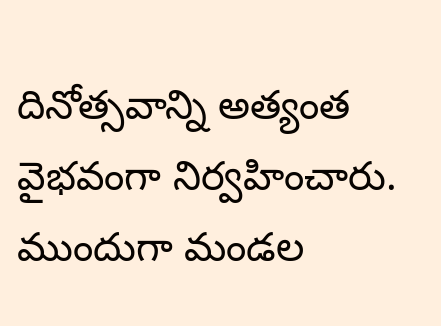దినోత్సవాన్ని అత్యంత వైభవంగా నిర్వహించారు.
ముందుగా మండల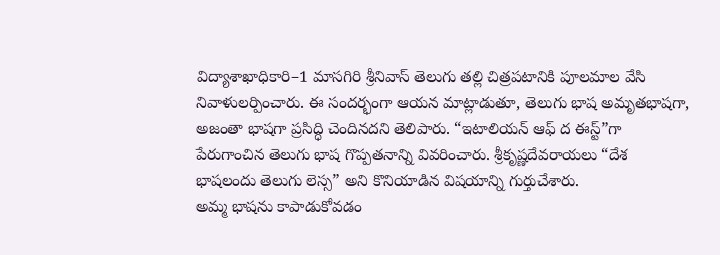విద్యాశాఖాధికారి–1 మాసగిరి శ్రీనివాస్ తెలుగు తల్లి చిత్రపటానికి పూలమాల వేసి నివాళులర్పించారు. ఈ సందర్భంగా ఆయన మాట్లాడుతూ, తెలుగు భాష అమృతభాషగా, అజంతా భాషగా ప్రసిద్ధి చెందినదని తెలిపారు. “ఇటాలియన్ ఆఫ్ ద ఈస్ట్”గా పేరుగాంచిన తెలుగు భాష గొప్పతనాన్ని వివరించారు. శ్రీకృష్ణదేవరాయలు “దేశ భాషలందు తెలుగు లెస్స” అని కొనియాడిన విషయాన్ని గుర్తుచేశారు.
అమ్మ భాషను కాపాడుకోవడం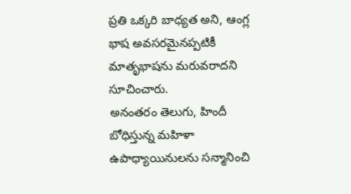ప్రతి ఒక్కరి బాధ్యత అని, ఆంగ్ల భాష అవసరమైనప్పటికీ మాతృభాషను మరువరాదని సూచించారు.
అనంతరం తెలుగు, హిందీ బోధిస్తున్న మహిళా ఉపాధ్యాయినులను సన్మానించి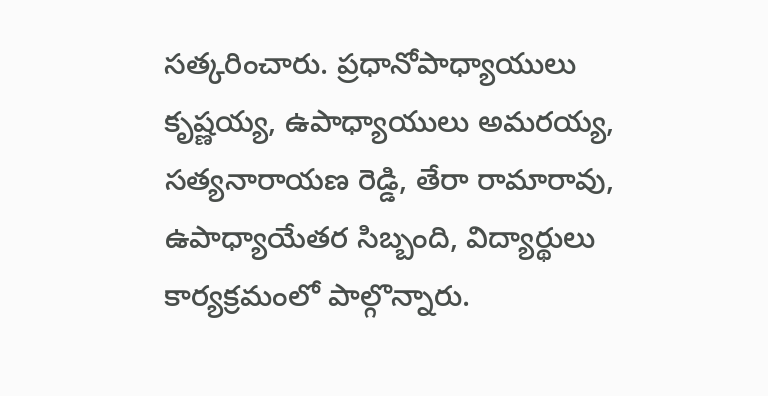సత్కరించారు. ప్రధానోపాధ్యాయులు కృష్ణయ్య, ఉపాధ్యాయులు అమరయ్య, సత్యనారాయణ రెడ్డి, తేరా రామారావు, ఉపాధ్యాయేతర సిబ్బంది, విద్యార్థులు కార్యక్రమంలో పాల్గొన్నారు.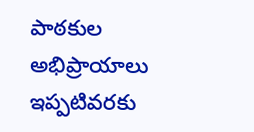పాఠకుల అభిప్రాయాలు
ఇప్పటివరకు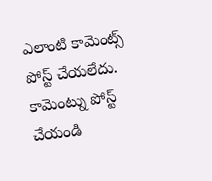ఎలాంటి కామెంట్స్ పోస్ట్ చేయలేదు.
కామెంట్ను పోస్ట్ చేయండి